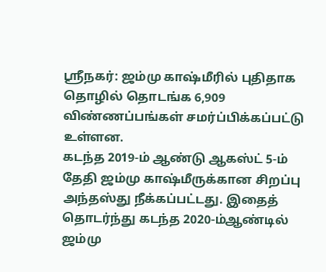ஸ்ரீநகர்: ஜம்மு காஷ்மீரில் புதிதாக தொழில் தொடங்க 6,909 விண்ணப்பங்கள் சமர்ப்பிக்கப்பட்டு உள்ளன.
கடந்த 2019-ம் ஆண்டு ஆகஸ்ட் 5-ம் தேதி ஜம்மு காஷ்மீருக்கான சிறப்பு அந்தஸ்து நீக்கப்பட்டது. இதைத் தொடர்ந்து கடந்த 2020-ம்ஆண்டில் ஜம்மு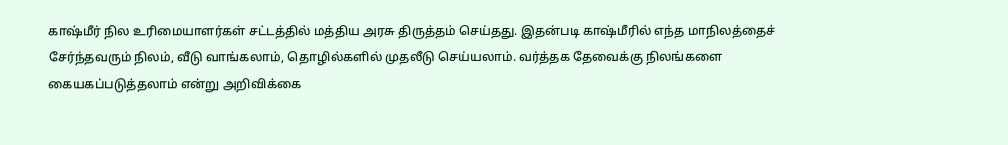காஷ்மீர் நில உரிமையாளர்கள் சட்டத்தில் மத்திய அரசு திருத்தம் செய்தது. இதன்படி காஷ்மீரில் எந்த மாநிலத்தைச் சேர்ந்தவரும் நிலம், வீடு வாங்கலாம், தொழில்களில் முதலீடு செய்யலாம். வர்த்தக தேவைக்கு நிலங்களை கையகப்படுத்தலாம் என்று அறிவிக்கை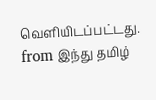வெளியிடப்பட்டது.
from இந்து தமிழ்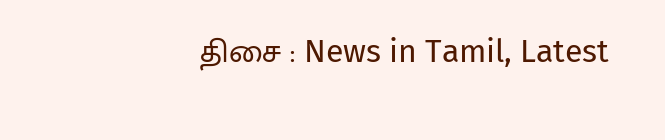திசை : News in Tamil, Latest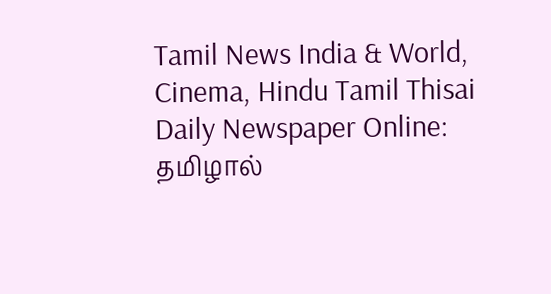Tamil News India & World, Cinema, Hindu Tamil Thisai Daily Newspaper Online: தமிழால்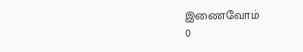இணைவோம்
0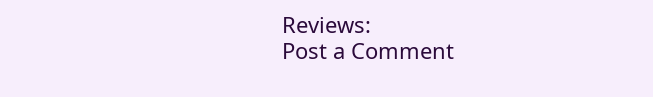Reviews:
Post a Comment